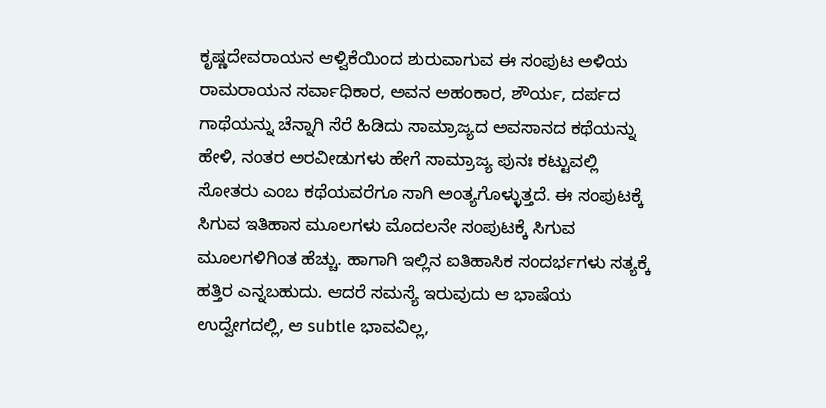ಕೃಷ್ಣದೇವರಾಯನ ಆಳ್ವಿಕೆಯಿಂದ ಶುರುವಾಗುವ ಈ ಸಂಪುಟ ಅಳಿಯ ರಾಮರಾಯನ ಸರ್ವಾಧಿಕಾರ, ಅವನ ಅಹಂಕಾರ, ಶೌರ್ಯ, ದರ್ಪದ ಗಾಥೆಯನ್ನು ಚೆನ್ನಾಗಿ ಸೆರೆ ಹಿಡಿದು ಸಾಮ್ರಾಜ್ಯದ ಅವಸಾನದ ಕಥೆಯನ್ನು ಹೇಳಿ, ನಂತರ ಅರವೀಡುಗಳು ಹೇಗೆ ಸಾಮ್ರಾಜ್ಯ ಪುನಃ ಕಟ್ಟುವಲ್ಲಿ ಸೋತರು ಎಂಬ ಕಥೆಯವರೆಗೂ ಸಾಗಿ ಅಂತ್ಯಗೊಳ್ಳುತ್ತದೆ. ಈ ಸಂಪುಟಕ್ಕೆ ಸಿಗುವ ಇತಿಹಾಸ ಮೂಲಗಳು ಮೊದಲನೇ ಸಂಪುಟಕ್ಕೆ ಸಿಗುವ ಮೂಲಗಳಿಗಿಂತ ಹೆಚ್ಚು. ಹಾಗಾಗಿ ಇಲ್ಲಿನ ಐತಿಹಾಸಿಕ ಸಂದರ್ಭಗಳು ಸತ್ಯಕ್ಕೆ ಹತ್ತಿರ ಎನ್ನಬಹುದು. ಆದರೆ ಸಮಸ್ಯೆ ಇರುವುದು ಆ ಭಾಷೆಯ ಉದ್ವೇಗದಲ್ಲಿ, ಆ subtle ಭಾವವಿಲ್ಲ,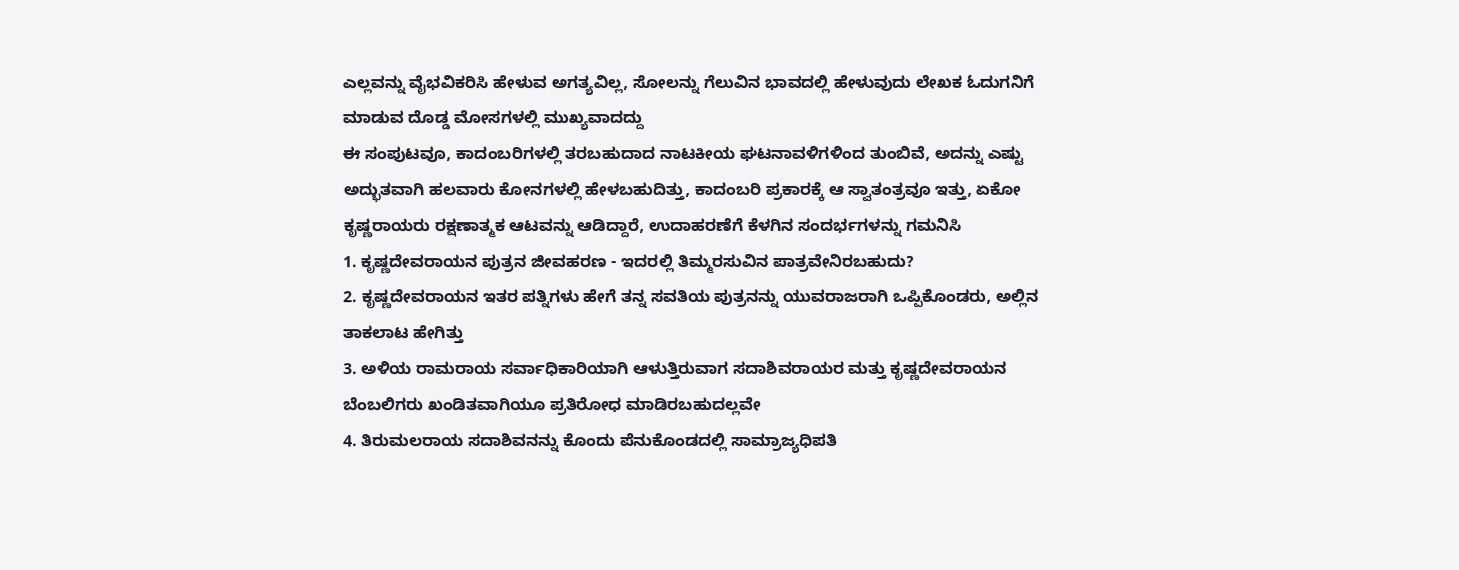ಎಲ್ಲವನ್ನು ವೈಭವಿಕರಿಸಿ ಹೇಳುವ ಅಗತ್ಯವಿಲ್ಲ, ಸೋಲನ್ನು ಗೆಲುವಿನ ಭಾವದಲ್ಲಿ ಹೇಳುವುದು ಲೇಖಕ ಓದುಗನಿಗೆ ಮಾಡುವ ದೊಡ್ಡ ಮೋಸಗಳಲ್ಲಿ ಮುಖ್ಯವಾದದ್ದು
ಈ ಸಂಪುಟವೂ, ಕಾದಂಬರಿಗಳಲ್ಲಿ ತರಬಹುದಾದ ನಾಟಕೀಯ ಘಟನಾವಳಿಗಳಿಂದ ತುಂಬಿವೆ, ಅದನ್ನು ಎಷ್ಟು ಅದ್ಭುತವಾಗಿ ಹಲವಾರು ಕೋನಗಳಲ್ಲಿ ಹೇಳಬಹುದಿತ್ತು, ಕಾದಂಬರಿ ಪ್ರಕಾರಕ್ಕೆ ಆ ಸ್ವಾತಂತ್ರವೂ ಇತ್ತು, ಏಕೋ ಕೃಷ್ಣರಾಯರು ರಕ್ಷಣಾತ್ಮಕ ಆಟವನ್ನು ಆಡಿದ್ದಾರೆ, ಉದಾಹರಣೆಗೆ ಕೆಳಗಿನ ಸಂದರ್ಭಗಳನ್ನು ಗಮನಿಸಿ
1. ಕೃಷ್ಣದೇವರಾಯನ ಪುತ್ರನ ಜೀವಹರಣ - ಇದರಲ್ಲಿ ತಿಮ್ಮರಸುವಿನ ಪಾತ್ರವೇನಿರಬಹುದು?
2. ಕೃಷ್ಣದೇವರಾಯನ ಇತರ ಪತ್ನಿಗಳು ಹೇಗೆ ತನ್ನ ಸವತಿಯ ಪುತ್ರನನ್ನು ಯುವರಾಜರಾಗಿ ಒಪ್ಪಿಕೊಂಡರು, ಅಲ್ಲಿನ ತಾಕಲಾಟ ಹೇಗಿತ್ತು
3. ಅಳಿಯ ರಾಮರಾಯ ಸರ್ವಾಧಿಕಾರಿಯಾಗಿ ಆಳುತ್ತಿರುವಾಗ ಸದಾಶಿವರಾಯರ ಮತ್ತು ಕೃಷ್ಣದೇವರಾಯನ ಬೆಂಬಲಿಗರು ಖಂಡಿತವಾಗಿಯೂ ಪ್ರತಿರೋಧ ಮಾಡಿರಬಹುದಲ್ಲವೇ
4. ತಿರುಮಲರಾಯ ಸದಾಶಿವನನ್ನು ಕೊಂದು ಪೆನುಕೊಂಡದಲ್ಲಿ ಸಾಮ್ರಾಜ್ಯಧಿಪತಿ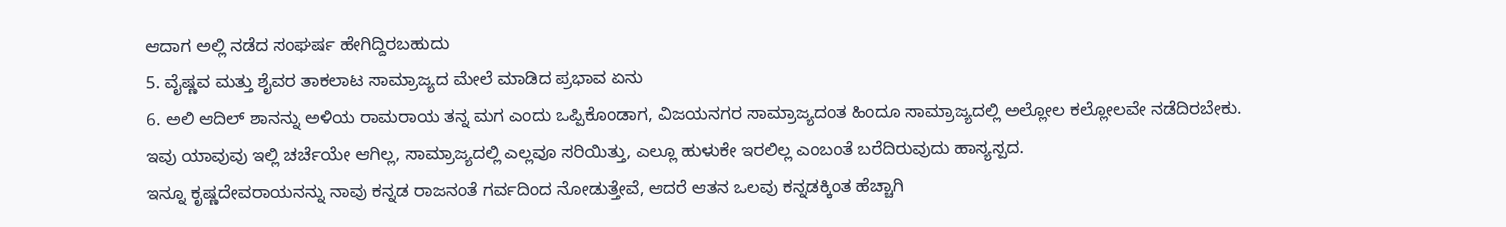ಆದಾಗ ಅಲ್ಲಿ ನಡೆದ ಸಂಘರ್ಷ ಹೇಗಿದ್ದಿರಬಹುದು
5. ವೈಷ್ಣವ ಮತ್ತು ಶೈವರ ತಾಕಲಾಟ ಸಾಮ್ರಾಜ್ಯದ ಮೇಲೆ ಮಾಡಿದ ಪ್ರಭಾವ ಏನು
6. ಅಲಿ ಆದಿಲ್ ಶಾನನ್ನು ಅಳಿಯ ರಾಮರಾಯ ತನ್ನ ಮಗ ಎಂದು ಒಪ್ಪಿಕೊಂಡಾಗ, ವಿಜಯನಗರ ಸಾಮ್ರಾಜ್ಯದಂತ ಹಿಂದೂ ಸಾಮ್ರಾಜ್ಯದಲ್ಲಿ ಅಲ್ಲೋಲ ಕಲ್ಲೋಲವೇ ನಡೆದಿರಬೇಕು.
ಇವು ಯಾವುವು ಇಲ್ಲಿ ಚರ್ಚೆಯೇ ಆಗಿಲ್ಲ, ಸಾಮ್ರಾಜ್ಯದಲ್ಲಿ ಎಲ್ಲವೂ ಸರಿಯಿತ್ತು, ಎಲ್ಲೂ ಹುಳುಕೇ ಇರಲಿಲ್ಲ ಎಂಬಂತೆ ಬರೆದಿರುವುದು ಹಾಸ್ಯಸ್ಪದ.
ಇನ್ನೂ ಕೃಷ್ಣದೇವರಾಯನನ್ನು ನಾವು ಕನ್ನಡ ರಾಜನಂತೆ ಗರ್ವದಿಂದ ನೋಡುತ್ತೇವೆ, ಆದರೆ ಆತನ ಒಲವು ಕನ್ನಡಕ್ಕಿಂತ ಹೆಚ್ಚಾಗಿ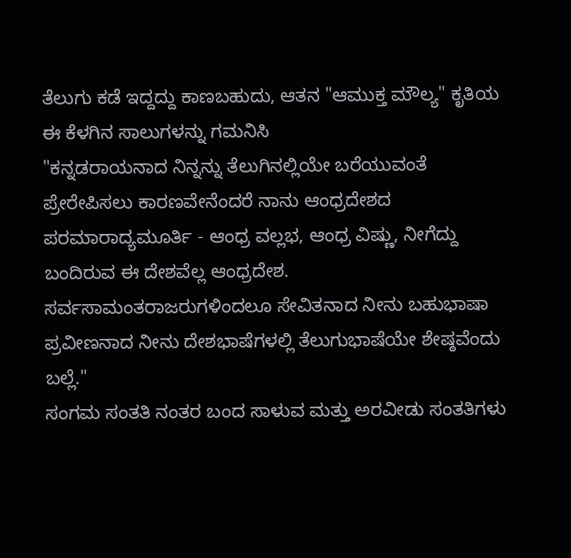ತೆಲುಗು ಕಡೆ ಇದ್ದದ್ದು ಕಾಣಬಹುದು, ಆತನ "ಆಮುಕ್ತ ಮೌಲ್ಯ" ಕೃತಿಯ ಈ ಕೆಳಗಿನ ಸಾಲುಗಳನ್ನು ಗಮನಿಸಿ
"ಕನ್ನಡರಾಯನಾದ ನಿನ್ನನ್ನು ತೆಲುಗಿನಲ್ಲಿಯೇ ಬರೆಯುವಂತೆ ಪ್ರೇರೇಪಿಸಲು ಕಾರಣವೇನೆಂದರೆ ನಾನು ಆಂಧ್ರದೇಶದ ಪರಮಾರಾದ್ಯಮೂರ್ತಿ - ಆಂಧ್ರ ವಲ್ಲಭ, ಆಂಧ್ರ ವಿಷ್ಣು, ನೀಗೆದ್ದು ಬಂದಿರುವ ಈ ದೇಶವೆಲ್ಲ ಆಂಧ್ರದೇಶ. ಸರ್ವಸಾಮಂತರಾಜರುಗಳಿಂದಲೂ ಸೇವಿತನಾದ ನೀನು ಬಹುಭಾಷಾ ಪ್ರವೀಣನಾದ ನೀನು ದೇಶಭಾಷೆಗಳಲ್ಲಿ ತೆಲುಗುಭಾಷೆಯೇ ಶೇಷ್ಠವೆಂದು ಬಲ್ಲೆ."
ಸಂಗಮ ಸಂತತಿ ನಂತರ ಬಂದ ಸಾಳುವ ಮತ್ತು ಅರವೀಡು ಸಂತತಿಗಳು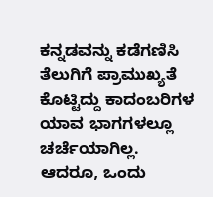ಕನ್ನಡವನ್ನು ಕಡೆಗಣಿಸಿ ತೆಲುಗಿಗೆ ಪ್ರಾಮುಖ್ಯತೆ ಕೊಟ್ಟಿದ್ದು ಕಾದಂಬರಿಗಳ ಯಾವ ಭಾಗಗಳಲ್ಲೂ ಚರ್ಚೆಯಾಗಿಲ್ಲ.
ಆದರೂ, ಒಂದು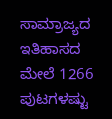ಸಾಮ್ರಾಜ್ಯದ ಇತಿಹಾಸದ ಮೇಲೆ 1266 ಪುಟಗಳಷ್ಟು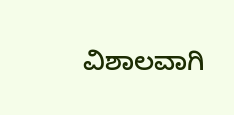ವಿಶಾಲವಾಗಿ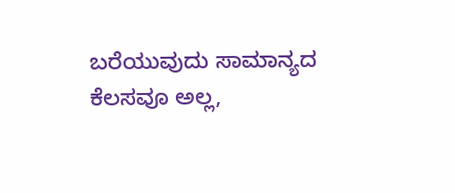ಬರೆಯುವುದು ಸಾಮಾನ್ಯದ ಕೆಲಸವೂ ಅಲ್ಲ,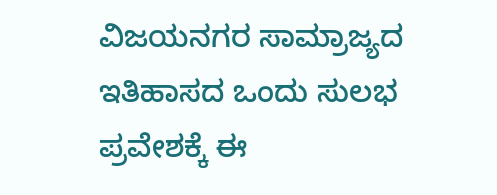ವಿಜಯನಗರ ಸಾಮ್ರಾಜ್ಯದ ಇತಿಹಾಸದ ಒಂದು ಸುಲಭ ಪ್ರವೇಶಕ್ಕೆ ಈ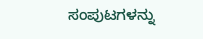ಸಂಪುಟಗಳನ್ನು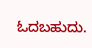ಓದಬಹುದು.